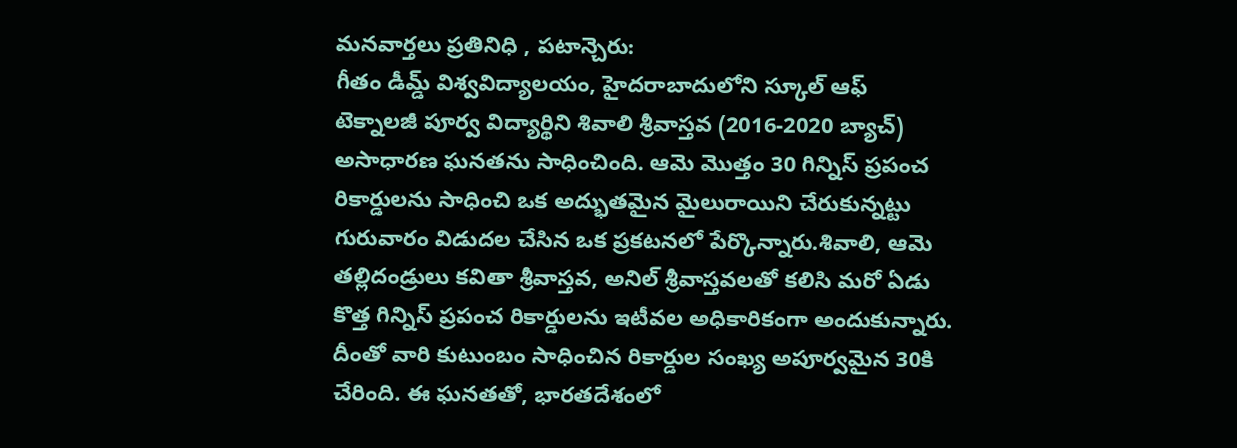మనవార్తలు ప్రతినిధి , పటాన్చెరు:
గీతం డీమ్డ్ విశ్వవిద్యాలయం, హైదరాబాదులోని స్కూల్ ఆఫ్ టెక్నాలజీ పూర్వ విద్యార్థిని శివాలి శ్రీవాస్తవ (2016-2020 బ్యాచ్) అసాధారణ ఘనతను సాధించింది. ఆమె మొత్తం 30 గిన్నిస్ ప్రపంచ రికార్డులను సాధించి ఒక అద్భుతమైన మైలురాయిని చేరుకున్నట్టు గురువారం విడుదల చేసిన ఒక ప్రకటనలో పేర్కొన్నారు.శివాలి, ఆమె తల్లిదండ్రులు కవితా శ్రీవాస్తవ, అనిల్ శ్రీవాస్తవలతో కలిసి మరో ఏడు కొత్త గిన్నిస్ ప్రపంచ రికార్డులను ఇటీవల అధికారికంగా అందుకున్నారు. దీంతో వారి కుటుంబం సాధించిన రికార్డుల సంఖ్య అపూర్వమైన 30కి చేరింది. ఈ ఘనతతో, భారతదేశంలో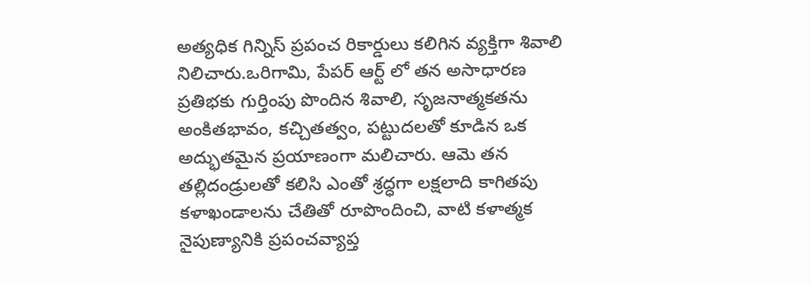అత్యధిక గిన్నిస్ ప్రపంచ రికార్డులు కలిగిన వ్యక్తిగా శివాలి నిలిచారు.ఒరిగామి, పేపర్ ఆర్ట్ లో తన అసాధారణ ప్రతిభకు గుర్తింపు పొందిన శివాలి, సృజనాత్మకతను అంకితభావం, కచ్చితత్వం, పట్టుదలతో కూడిన ఒక అద్భుతమైన ప్రయాణంగా మలిచారు. ఆమె తన తల్లిదండ్రులతో కలిసి ఎంతో శ్రద్ధగా లక్షలాది కాగితపు కళాఖండాలను చేతితో రూపొందించి, వాటి కళాత్మక నైపుణ్యానికి ప్రపంచవ్యాప్త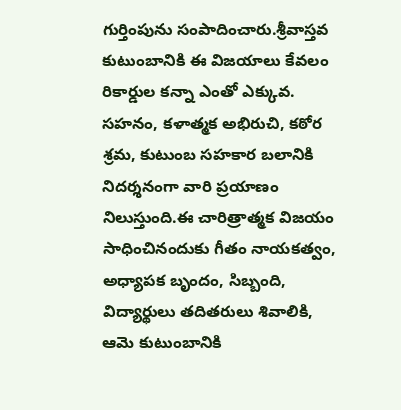గుర్తింపును సంపాదించారు.శ్రీవాస్తవ కుటుంబానికి ఈ విజయాలు కేవలం రికార్డుల కన్నా ఎంతో ఎక్కువ. సహనం, కళాత్మక అభిరుచి, కఠోర శ్రమ, కుటుంబ సహకార బలానికి నిదర్శనంగా వారి ప్రయాణం నిలుస్తుంది.ఈ చారిత్రాత్మక విజయం సాధించినందుకు గీతం నాయకత్వం, అధ్యాపక బృందం, సిబ్బంది, విద్యార్థులు తదితరులు శివాలికి, ఆమె కుటుంబానికి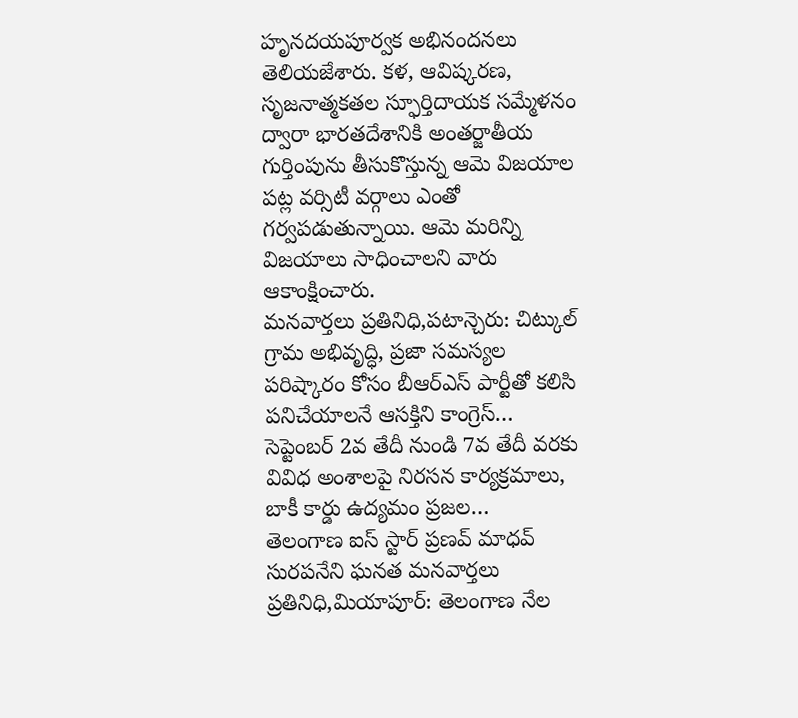హృనదయపూర్వక అభినందనలు తెలియజేశారు. కళ, ఆవిష్కరణ, సృజనాత్మకతల స్ఫూర్తిదాయక సమ్మేళనం ద్వారా భారతదేశానికి అంతర్జాతీయ గుర్తింపును తీసుకొస్తున్న ఆమె విజయాల పట్ల వర్సిటీ వర్గాలు ఎంతో గర్వపడుతున్నాయి. ఆమె మరిన్ని విజయాలు సాధించాలని వారు ఆకాంక్షించారు.
మనవార్తలు ప్రతినిధి,పటాన్చెరు: చిట్కుల్ గ్రామ అభివృద్ధి, ప్రజా సమస్యల పరిష్కారం కోసం బీఆర్ఎస్ పార్టీతో కలిసి పనిచేయాలనే ఆసక్తిని కాంగ్రెస్…
సెప్టెంబర్ 2వ తేదీ నుండి 7వ తేదీ వరకు వివిధ అంశాలపై నిరసన కార్యక్రమాలు, బాకీ కార్డు ఉద్యమం ప్రజల…
తెలంగాణ ఐస్ స్టార్ ప్రణవ్ మాధవ్ సురపనేని ఘనత మనవార్తలు ప్రతినిధి,మియాపూర్: తెలంగాణ నేల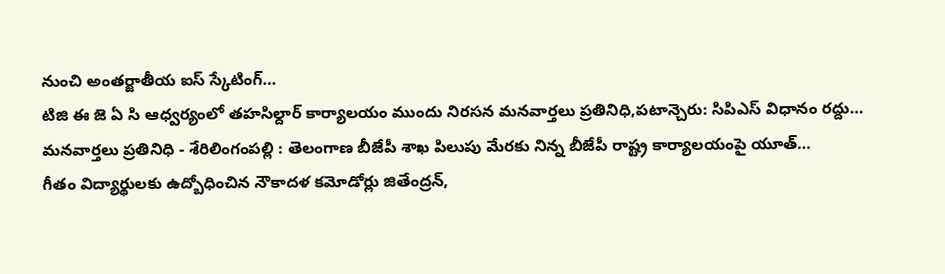నుంచి అంతర్జాతీయ ఐస్ స్కేటింగ్…
టిజి ఈ జె ఏ సి ఆధ్వర్యంలో తహసిల్దార్ కార్యాలయం ముందు నిరసన మనవార్తలు ప్రతినిధి,పటాన్చెరు: సిపిఎస్ విధానం రద్దు…
మనవార్తలు ప్రతినిధి - శేరిలింగంపల్లి : తెలంగాణ బీజేపీ శాఖ పిలుపు మేరకు నిన్న బీజేపీ రాష్ట్ర కార్యాలయంపై యూత్…
గీతం విద్యార్థులకు ఉద్బోధించిన నౌకాదళ కమోడోర్లు జితేంద్రన్,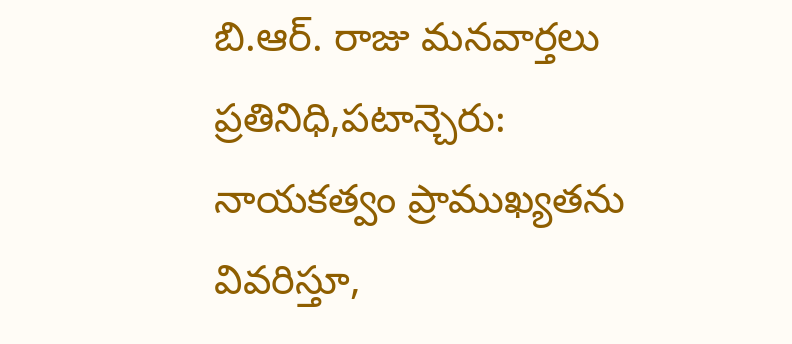బి.ఆర్. రాజు మనవార్తలు ప్రతినిధి,పటాన్చెరు: నాయకత్వం ప్రాముఖ్యతను వివరిస్తూ,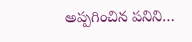అప్పగించిన పనిని…